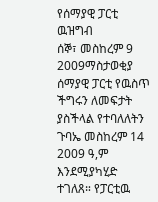የሰማያዊ ፓርቲ ዉዝግብ
ሰኞ፣ መስከረም 9 2009ማስታወቂያ
ሰማያዊ ፓርቲ የዉስጥ ችግሩን ለመፍታት ያስችላል የተባለለትን ጉባኤ መስከረም 14 2009 ዓ,ም እንደሚያካሂድ ተገለጸ። የፓርቲዉ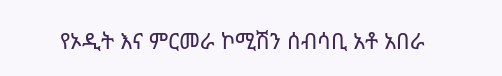የኦዲት እና ምርመራ ኮሚሽን ሰብሳቢ አቶ አበራ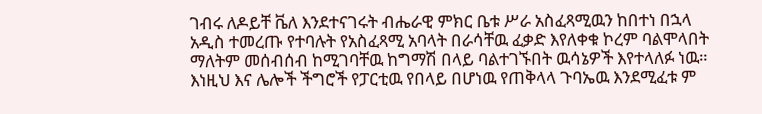ገብሩ ለዶይቸ ቬለ እንደተናገሩት ብሔራዊ ምክር ቤቱ ሥራ አስፈጻሚዉን ከበተነ በኋላ አዲስ ተመረጡ የተባሉት የአስፈጻሚ አባላት በራሳቸዉ ፈቃድ እየለቀቁ ኮረም ባልሞላበት ማለትም መሰብሰብ ከሚገባቸዉ ከግማሽ በላይ ባልተገኙበት ዉሳኔዎች እየተላለፉ ነዉ። እነዚህ እና ሌሎች ችግሮች የፓርቲዉ የበላይ በሆነዉ የጠቅላላ ጉባኤዉ እንደሚፈቱ ም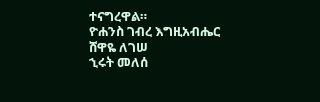ተናግረዋል።
ዮሐንስ ገብረ እግዚአብሔር
ሸዋዬ ለገሠ
ኂሩት መለሰ